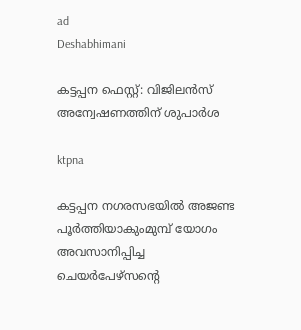ad
Deshabhimani

കട്ടപ്പന ഫെസ്റ്റ്: വിജിലന്‍സ് അന്വേഷണത്തിന് ശുപാര്‍ശ

ktpna

കട്ടപ്പന നഗരസഭയില്‍ അജണ്ട പൂര്‍ത്തിയാകുംമുമ്പ് യോഗം അവസാനിപ്പിച്ച ചെയര്‍പേഴ്‌സന്റെ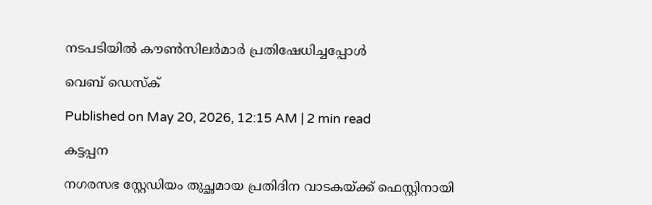നടപടിയില്‍ കൗണ്‍സിലര്‍മാര്‍ പ്രതിഷേധിച്ചപ്പോള്‍

വെബ് ഡെസ്ക്

Published on May 20, 2026, 12:15 AM | 2 min read

കട്ടപ്പന

നഗരസഭ സ്റ്റേഡിയം തുച്ഛമായ പ്രതിദിന വാടകയ്ക്ക് ഫെസ്റ്റിനായി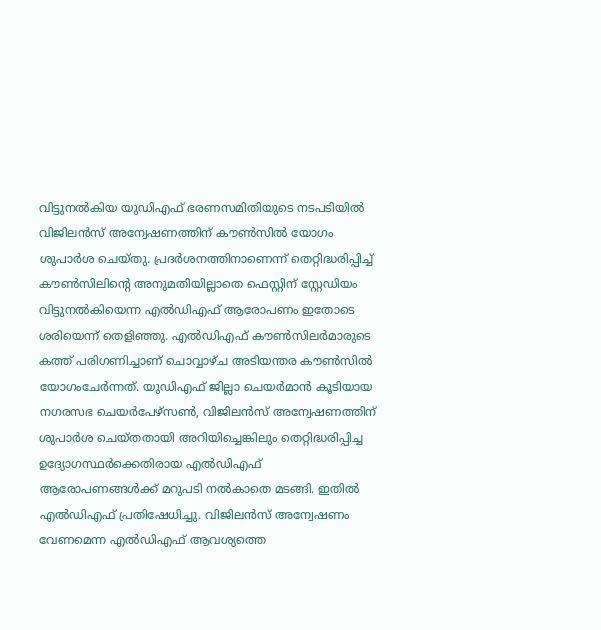വിട്ടുനല്‍കിയ യുഡിഎഫ് ഭരണസമിതിയുടെ നടപടിയില്‍ വിജിലന്‍സ് അന്വേഷണത്തിന് കൗണ്‍സില്‍ യോഗം ശുപാര്‍ശ ചെയ്തു. പ്രദര്‍ശനത്തിനാണെന്ന് തെറ്റിദ്ധരിപ്പിച്ച് കൗണ്‍സിലിന്റെ അനുമതിയില്ലാതെ ഫെസ്റ്റിന് സ്റ്റേഡിയം വിട്ടുനല്‍കിയെന്ന എല്‍ഡിഎഫ് ആരോപണം ഇതോടെ ശരിയെന്ന് തെളിഞ്ഞു. എല്‍ഡിഎഫ് കൗണ്‍സിലര്‍മാരുടെ കത്ത് പരിഗണിച്ചാണ് ചൊവ്വാഴ്ച അടിയന്തര കൗണ്‍സില്‍ യോഗംചേര്‍ന്നത്. യുഡിഎഫ് ജില്ലാ ചെയര്‍മാന്‍ കൂടിയായ നഗരസഭ ചെയര്‍പേഴ്‌സണ്‍, വിജിലന്‍സ് അന്വേഷണത്തിന് ശുപാര്‍ശ ചെയ്തതായി അറിയിച്ചെങ്കിലും തെറ്റിദ്ധരിപ്പിച്ച ഉദ്യോഗസ്ഥര്‍ക്കെതിരായ എല്‍ഡിഎഫ് ആരോപണങ്ങള്‍ക്ക് മറുപടി നല്‍കാതെ മടങ്ങി. ഇതില്‍ എല്‍ഡിഎഫ് പ്രതിഷേധിച്ചു. വിജിലന്‍സ് അന്വേഷണം വേണമെന്ന എല്‍ഡിഎഫ് ആവശ്യത്തെ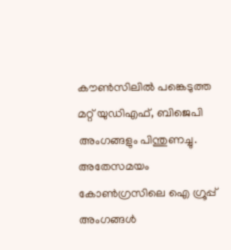കൗണ്‍സിലില്‍ പങ്കെടുത്ത മറ്റ് യുഡിഎഫ്, ബിജെപി അംഗങ്ങളും പിന്തുണച്ചു. അതേസമയം കോണ്‍ഗ്രസിലെ ഐ ഗ്രൂപ്പ് അംഗങ്ങള്‍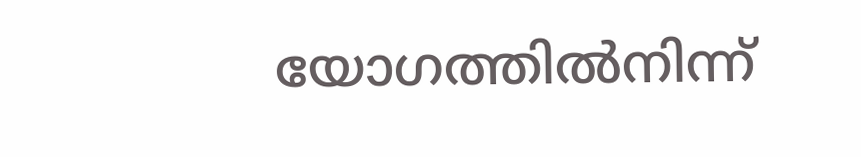യോഗത്തില്‍നിന്ന്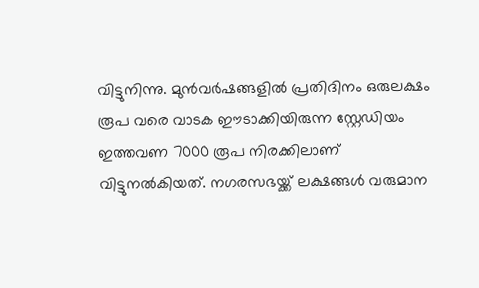വിട്ടുനിന്നു. മുന്‍വര്‍ഷങ്ങളില്‍ പ്രതിദിനം ഒരുലക്ഷം രൂപ വരെ വാടക ഈടാക്കിയിരുന്ന സ്റ്റേഡിയം ഇത്തവണ 7000 രൂപ നിരക്കിലാണ് വിട്ടുനല്‍കിയത്. നഗരസഭയ്ക്ക് ലക്ഷങ്ങള്‍ വരുമാന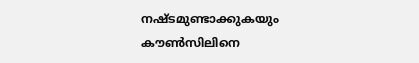നഷ്ടമുണ്ടാക്കുകയും കൗണ്‍സിലിനെ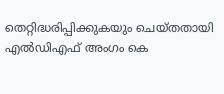തെറ്റിദ്ധരിപ്പിക്കുകയും ചെയ്തതായി എല്‍ഡിഎഫ് അംഗം കെ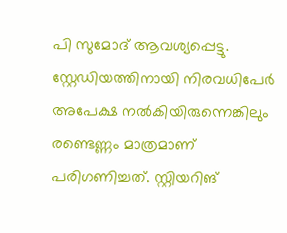പി സുമോദ് ആവശ്യപ്പെട്ടു. സ്റ്റേഡിയത്തിനായി നിരവധിപേര്‍ അപേക്ഷ നല്‍കിയിരുന്നെങ്കിലും രണ്ടെണ്ണം മാത്രമാണ് പരിഗണിച്ചത്. സ്റ്റിയറിങ്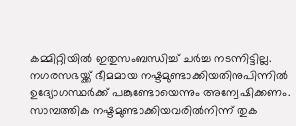കമ്മിറ്റിയില്‍ ഇതുസംബന്ധിച്ച് ചര്‍ച്ച നടന്നിട്ടില്ല. നഗരസഭയ്ക്ക് ഭീമമായ നഷ്ടമുണ്ടാക്കിയതിനുപിന്നില്‍ ഉദ്യോഗസ്ഥര്‍ക്ക് പങ്കുണ്ടോയെന്നും അന്വേഷിക്കണം. സാമ്പത്തിക നഷ്ടമുണ്ടാക്കിയവരില്‍നിന്ന് തുക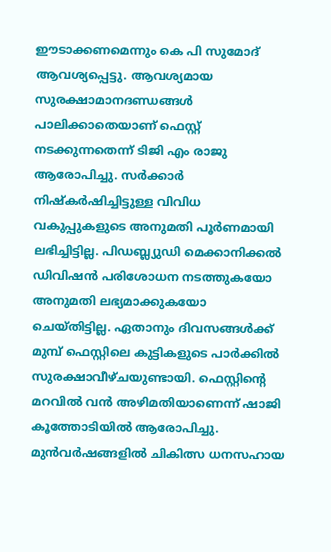ഈടാക്കണമെന്നും കെ പി സുമോദ് ആവശ്യപ്പെട്ടു. ആവശ്യമായ സുരക്ഷാമാനദണ്ഡങ്ങള്‍ പാലിക്കാതെയാണ് ഫെസ്റ്റ് നടക്കുന്നതെന്ന് ടിജി എം രാജു ആരോപിച്ചു. സര്‍ക്കാര്‍ നിഷ്‌കര്‍ഷിച്ചിട്ടുള്ള വിവിധ വകുപ്പുകളുടെ അനുമതി പൂര്‍ണമായി ലഭിച്ചിട്ടില്ല. പിഡബ്ല്യുഡി മെക്കാനിക്കല്‍ ഡിവിഷന്‍ പരിശോധന നടത്തുകയോ അനുമതി ലഭ്യമാക്കുകയോ ചെയ്തിട്ടില്ല. ഏതാനും ദിവസങ്ങള്‍ക്ക് മുമ്പ് ഫെസ്റ്റിലെ കുട്ടികളുടെ പാര്‍ക്കില്‍ സുരക്ഷാവീഴ്ചയുണ്ടായി. ഫെസ്റ്റിന്റെ മറവില്‍ വന്‍ അഴിമതിയാണെന്ന് ഷാജി കൂത്തോടിയില്‍ ആരോപിച്ചു. മുന്‍വര്‍ഷങ്ങളില്‍ ചികിത്സ ധനസഹായ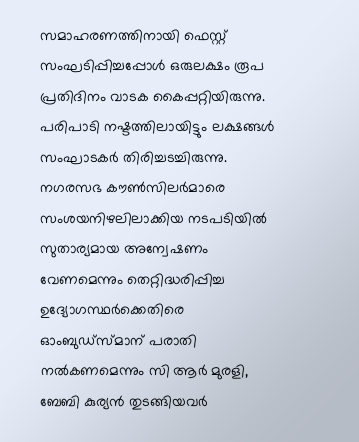സമാഹരണത്തിനായി ഫെസ്റ്റ് സംഘടിപ്പിച്ചപ്പോള്‍ ഒരുലക്ഷം രൂപ പ്രതിദിനം വാടക കൈപ്പറ്റിയിരുന്നു. പരിപാടി നഷ്ടത്തിലായിട്ടും ലക്ഷങ്ങള്‍ സംഘാടകര്‍ തിരിച്ചടച്ചിരുന്നു. നഗരസഭ കൗണ്‍സിലര്‍മാരെ സംശയനിഴലിലാക്കിയ നടപടിയില്‍ സുതാര്യമായ അന്വേഷണം വേണമെന്നും തെറ്റിദ്ധരിപ്പിച്ച ഉദ്യോഗസ്ഥര്‍ക്കെതിരെ ഓംബുഡ്‌സ്മാന് പരാതി നല്‍കണമെന്നും സി ആര്‍ മുരളി, ബേബി കുര്യന്‍ തുടങ്ങിയവര്‍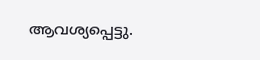ആവശ്യപ്പെട്ടു.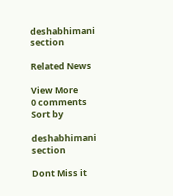deshabhimani section

Related News

View More
0 comments
Sort by

deshabhimani section

Dont Miss it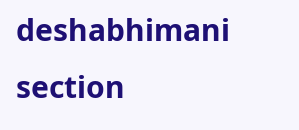deshabhimani section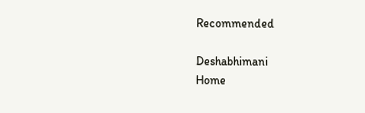Recommended

Deshabhimani
Home